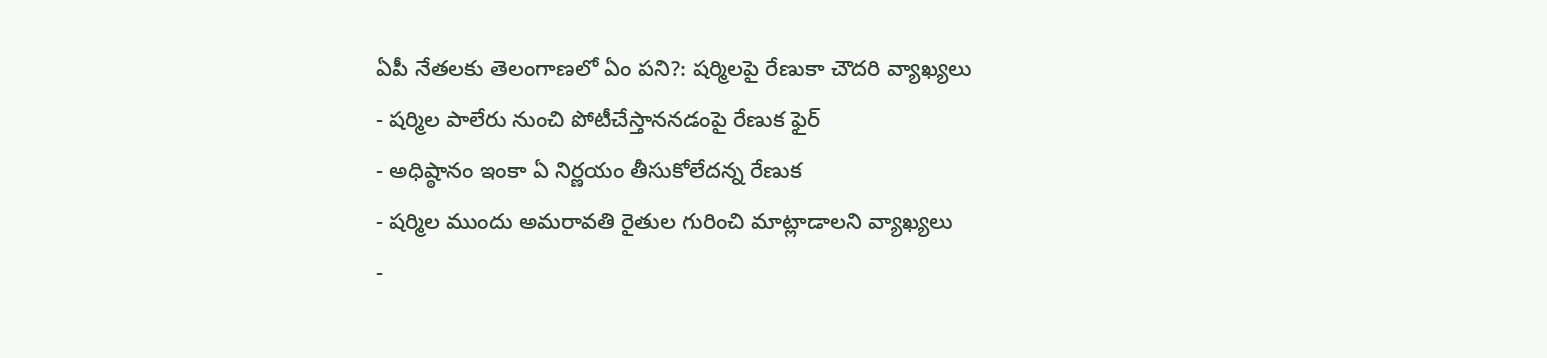ఏపీ నేతలకు తెలంగాణలో ఏం పని?: షర్మిలపై రేణుకా చౌదరి వ్యాఖ్యలు
- షర్మిల పాలేరు నుంచి పోటీచేస్తాననడంపై రేణుక ఫైర్
- అధిష్ఠానం ఇంకా ఏ నిర్ణయం తీసుకోలేదన్న రేణుక
- షర్మిల ముందు అమరావతి రైతుల గురించి మాట్లాడాలని వ్యాఖ్యలు
-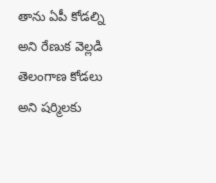తాను ఏపీ కోడల్ని అని రేణుక వెల్లడి
తెలంగాణ కోడలు అని షర్మిలకు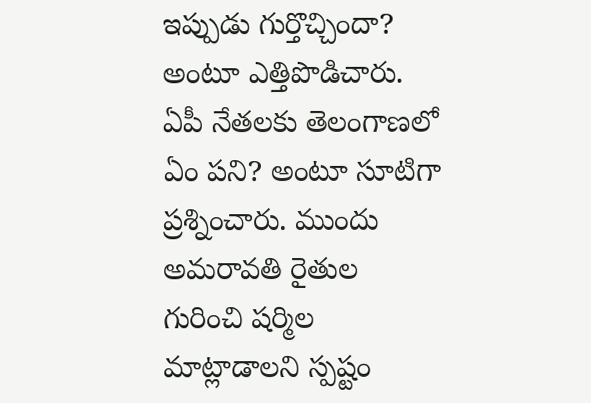ఇప్పుడు గుర్తొచ్చిందా? అంటూ ఎత్తిపొడిచారు. ఏపీ నేతలకు తెలంగాణలో ఏం పని? అంటూ సూటిగా ప్రశ్నించారు. ముందు అమరావతి రైతుల గురించి షర్మిల మాట్లాడాలని స్పష్టం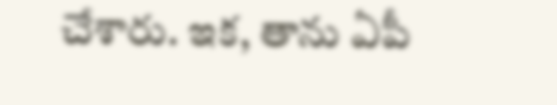చేశారు. ఇక, తాను ఏపీ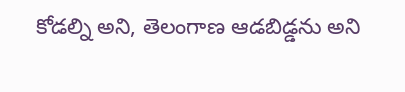కోడల్ని అని, తెలంగాణ ఆడబిడ్డను అని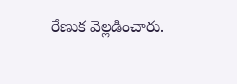రేణుక వెల్లడించారు.